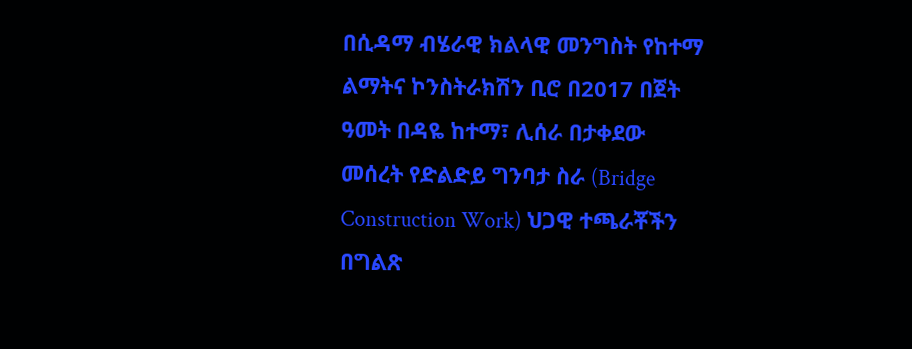በሲዳማ ብሄራዊ ክልላዊ መንግስት የከተማ ልማትና ኮንስትራክሽን ቢሮ በ2017 በጀት ዓመት በዳዬ ከተማ፣ ሊሰራ በታቀደው መሰረት የድልድይ ግንባታ ስራ (Bridge Construction Work) ህጋዊ ተጫራቾችን በግልጽ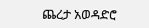ጨረታ አወዳድሮ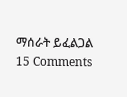ማሰራት ይፈልጋል 15 Comments